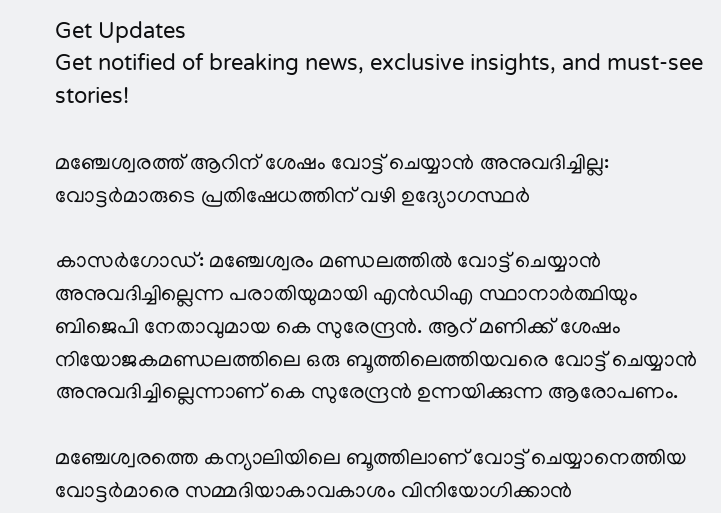Get Updates
Get notified of breaking news, exclusive insights, and must-see stories!

മഞ്ചേശ്വരത്ത് ആറിന് ശേഷം വോട്ട് ചെയ്യാൻ അനുവദിച്ചില്ല: വോട്ടർമാരുടെ പ്രതിഷേധത്തിന് വഴി ഉദ്യോഗസ്ഥർ

കാസർഗോഡ്: മഞ്ചേശ്വരം മണ്ഡലത്തിൽ വോട്ട് ചെയ്യാൻ അനുവദിച്ചില്ലെന്ന പരാതിയുമായി എൻഡിഎ സ്ഥാനാർത്ഥിയും ബിജെപി നേതാവുമായ കെ സുരേന്ദ്രൻ. ആറ് മണിക്ക് ശേഷം നിയോജകമണ്ഡലത്തിലെ ഒരു ബൂത്തിലെത്തിയവരെ വോട്ട് ചെയ്യാന്‍ അനുവദിച്ചില്ലെന്നാണ് കെ സുരേന്ദ്രന്‍ ഉന്നയിക്കുന്ന ആരോപണം.

മഞ്ചേശ്വരത്തെ കന്യാലിയിലെ ബൂത്തിലാണ് വോട്ട് ചെയ്യാനെത്തിയ വോട്ടർമാരെ സമ്മദിയാകാവകാശം വിനിയോഗിക്കാൻ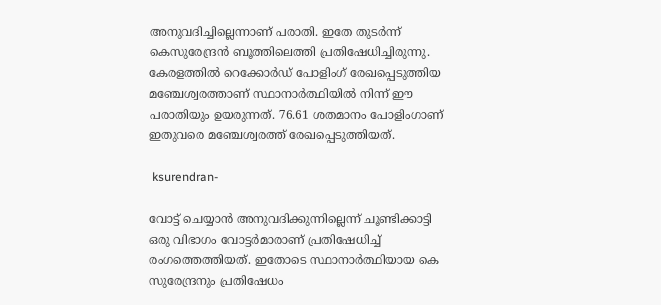അനുവദിച്ചില്ലെന്നാണ് പരാതി. ഇതേ തുടര്‍ന്ന് കെസുരേന്ദ്രന്‍ ബൂത്തിലെത്തി പ്രതിഷേധിച്ചിരുന്നു. കേരളത്തിൽ റെക്കോർഡ് പോളിംഗ് രേഖപ്പെടുത്തിയ മഞ്ചേശ്വരത്താണ് സ്ഥാനാർത്ഥിയിൽ നിന്ന് ഈ പരാതിയും ഉയരുന്നത്. 76.61 ശതമാനം പോളിംഗാണ് ഇതുവരെ മഞ്ചേശ്വരത്ത് രേഖപ്പെടുത്തിയത്.

 ksurendran-

വോട്ട് ചെയ്യാൻ അനുവദിക്കുന്നില്ലെന്ന് ചൂണ്ടിക്കാട്ടി ഒരു വിഭാഗം വോട്ടർമാരാണ് പ്രതിഷേധിച്ച് രംഗത്തെത്തിയത്. ഇതോടെ സ്ഥാനാർത്ഥിയായ കെ സുരേന്ദ്രനും പ്രതിഷേധം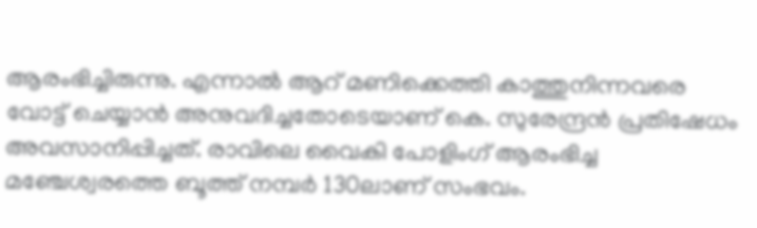ആരംഭിച്ചിരുന്നു. എന്നാൽ ആറ് മണിക്കെത്തി കാത്തുനിന്നവരെ വോട്ട് ചെയ്യാൻ അനുവദിച്ചതോടെയാണ് കെ. സുരേന്ദ്രൻ പ്രതിഷേധം അവസാനിപ്പിച്ചത്. രാവിലെ വൈകി പോളിംഗ് ആരംഭിച്ച
മഞ്ചേശ്വരത്തെ ബൂത്ത് നമ്പർ 130ലാണ് സംഭവം.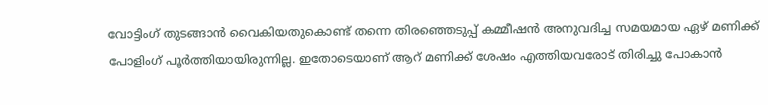വോട്ടിംഗ് തുടങ്ങാൻ വൈകിയതുകൊണ്ട് തന്നെ തിരഞ്ഞെടുപ്പ് കമ്മീഷൻ അനുവദിച്ച സമയമായ ഏഴ് മണിക്ക് പോളിംഗ് പൂർത്തിയായിരുന്നില്ല. ഇതോടെയാണ് ആറ് മണിക്ക് ശേഷം എത്തിയവരോട് തിരിച്ചു പോകാൻ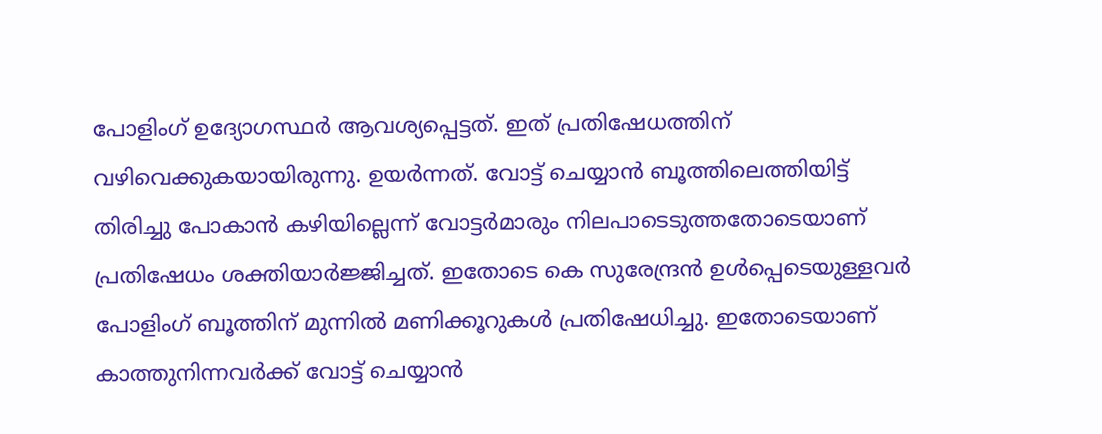പോളിംഗ് ഉദ്യോഗസ്ഥർ ആവശ്യപ്പെട്ടത്. ഇത് പ്രതിഷേധത്തിന് വഴിവെക്കുകയായിരുന്നു. ഉയർന്നത്. വോട്ട് ചെയ്യാൻ ബൂത്തിലെത്തിയിട്ട് തിരിച്ചു പോകാൻ കഴിയില്ലെന്ന് വോട്ടർമാരും നിലപാടെടുത്തതോടെയാണ് പ്രതിഷേധം ശക്തിയാർജ്ജിച്ചത്. ഇതോടെ കെ സുരേന്ദ്രൻ ഉൾപ്പെടെയുള്ളവർ പോളിംഗ് ബൂത്തിന് മുന്നിൽ മണിക്കൂറുകൾ പ്രതിഷേധിച്ചു. ഇതോടെയാണ് കാത്തുനിന്നവർക്ക് വോട്ട് ചെയ്യാൻ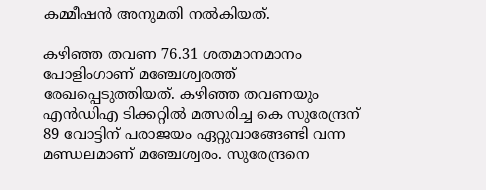കമ്മീഷൻ അനുമതി നൽകിയത്.

കഴിഞ്ഞ തവണ 76.31 ശതമാനമാനം പോളിംഗാണ് മഞ്ചേശ്വരത്ത് രേഖപ്പെടുത്തിയത്. കഴിഞ്ഞ തവണയും എൻഡിഎ ടിക്കറ്റിൽ മത്സരിച്ച കെ സുരേന്ദ്രന് 89 വോട്ടിന് പരാജയം ഏറ്റുവാങ്ങേണ്ടി വന്ന മണ്ഡലമാണ് മഞ്ചേശ്വരം. സുരേന്ദ്രനെ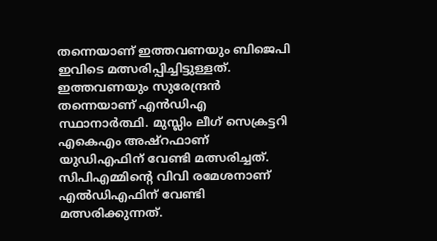തന്നെയാണ് ഇത്തവണയും ബിജെപി ഇവിടെ മത്സരിപ്പിച്ചിട്ടുള്ളത്. ഇത്തവണയും സുരേന്ദ്രന്‍ തന്നെയാണ് എന്‍ഡിഎ സ്ഥാനാര്‍ത്ഥി. മുസ്ലിം ലീഗ് സെക്രട്ടറി എകെഎം അഷ്റഫാണ് യുഡിഎഫിന് വേണ്ടി മത്സരിച്ചത്. സിപിഎമ്മിന്റെ വിവി രമേശനാണ് എല്‍ഡിഎഫിന് വേണ്ടി മത്സരിക്കുന്നത്.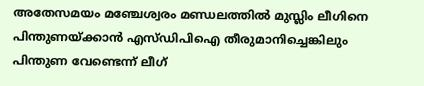അതേസമയം മഞ്ചേശ്വരം മണ്ഡലത്തില്‍ മുസ്ലിം ലീഗിനെ പിന്തുണയ്ക്കാന്‍ എസ്ഡിപിഐ തീരുമാനിച്ചെങ്കിലും പിന്തുണ വേണ്ടെന്ന് ലീഗ്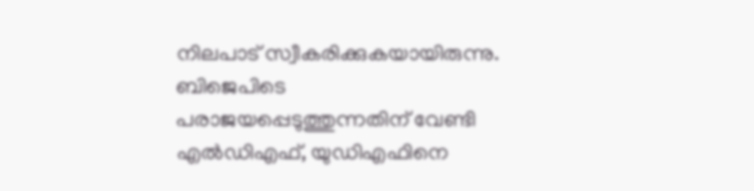നിലപാട് സ്വീകരിക്കുകയായിരുന്നു. ബിജെപിടെ പരാജയപ്പെടുത്തുന്നതിന് വേണ്ടി എല്‍ഡിഎഫ്, യുഡിഎഫിനെ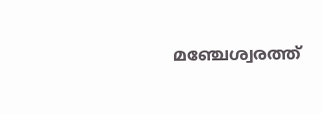മഞ്ചേശ്വരത്ത്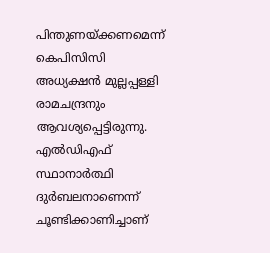പിന്തുണയ്ക്കണമെന്ന് കെപിസിസി അധ്യക്ഷന്‍ മുല്ലപ്പള്ളി രാമചന്ദ്രനും ആവശ്യപ്പെട്ടിരുന്നു. എൽഡിഎഫ് സ്ഥാനാർത്ഥി ദുർബലനാണെന്ന് ചൂണ്ടിക്കാണിച്ചാണ്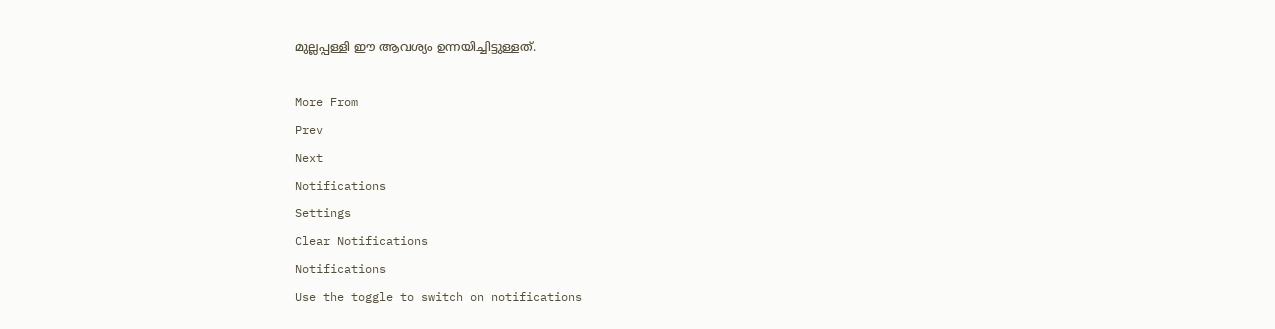മുല്ലപ്പള്ളി ഈ ആവശ്യം ഉന്നയിച്ചിട്ടുള്ളത്.

More From
Prev
Next
Notifications
Settings
Clear Notifications
Notifications
Use the toggle to switch on notifications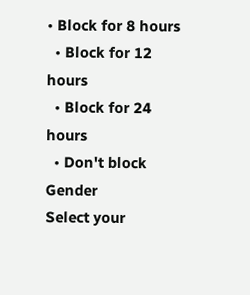• Block for 8 hours
  • Block for 12 hours
  • Block for 24 hours
  • Don't block
Gender
Select your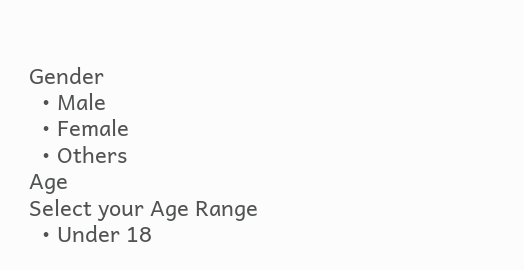Gender
  • Male
  • Female
  • Others
Age
Select your Age Range
  • Under 18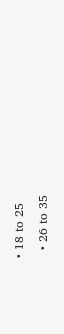• 18 to 25
  • 26 to 35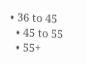• 36 to 45
  • 45 to 55
  • 55+